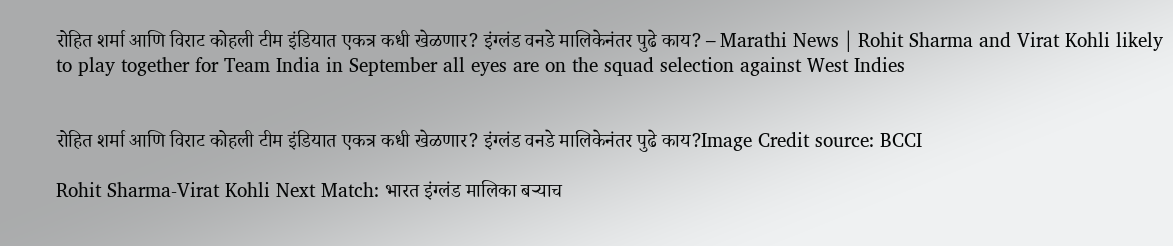रोहित शर्मा आणि विराट कोहली टीम इंडियात एकत्र कधी खेळणार? इंग्लंड वनडे मालिकेनंतर पुढे काय? – Marathi News | Rohit Sharma and Virat Kohli likely to play together for Team India in September all eyes are on the squad selection against West Indies


रोहित शर्मा आणि विराट कोहली टीम इंडियात एकत्र कधी खेळणार? इंग्लंड वनडे मालिकेनंतर पुढे काय?Image Credit source: BCCI

Rohit Sharma-Virat Kohli Next Match: भारत इंग्लंड मालिका बऱ्याच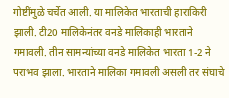गोष्टींमुळे चर्चेत आली. या मालिकेत भारताची हाराकिरी झाली. टी20 मालिकेनंतर वनडे मालिकाही भारताने गमावली. तीन सामन्यांच्या वनडे मालिकेत भारता 1-2 ने पराभव झाला. भारताने मालिका गमावली असली तर संघाचे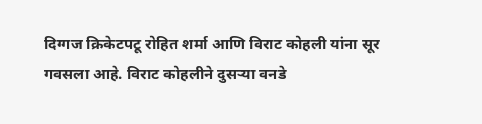दिग्गज क्रिकेटपटू रोहित शर्मा आणि विराट कोहली यांना सूर गवसला आहे. विराट कोहलीने दुसऱ्या वनडे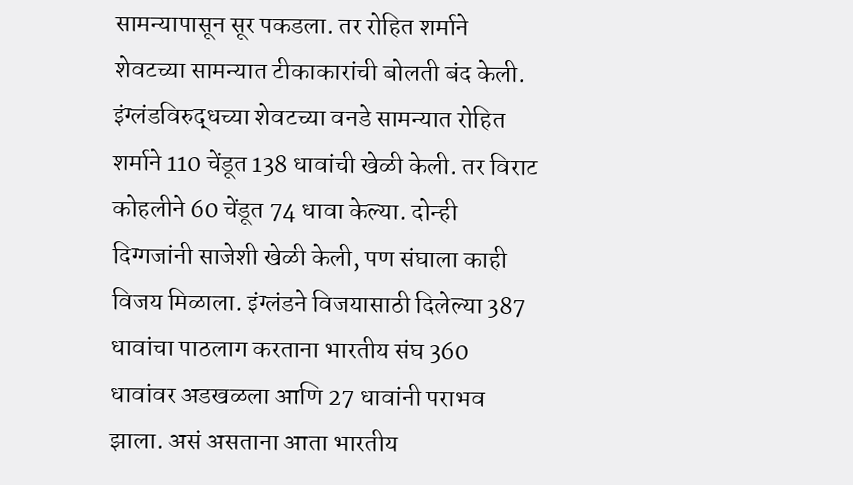सामन्यापासून सूर पकडला. तर रोहित शर्माने शेवटच्या सामन्यात टीकाकारांची बोलती बंद केली. इंग्लंडविरुद्धच्या शेवटच्या वनडे सामन्यात रोहित शर्माने 110 चेंडूत 138 धावांची खेळी केली. तर विराट कोहलीने 60 चेंडूत 74 धावा केल्या. दोन्ही दिग्गजांनी साजेशी खेळी केली, पण संघाला काही विजय मिळाला. इंग्लंडने विजयासाठी दिलेल्या 387 धावांचा पाठलाग करताना भारतीय संघ 360 धावांवर अडखळला आणि 27 धावांनी पराभव झाला. असं असताना आता भारतीय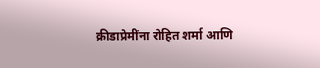क्रीडाप्रेमींना रोहित शर्मा आणि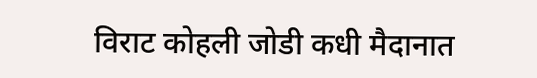विराट कोहली जोडी कधी मैदानात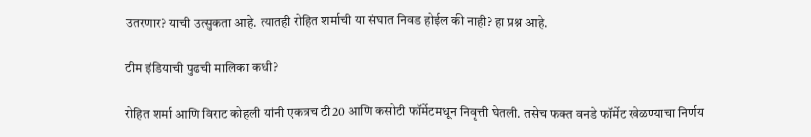उतरणार? याची उत्सुकता आहे. त्यातही रोहित शर्माची या संघात निवड होईल की नाही? हा प्रश्न आहे.

टीम इंडियाची पुढची मालिका कधी?

रोहित शर्मा आणि विराट कोहली यांनी एकत्रच टी20 आणि कसोटी फॉर्मेटमधून निवृत्ती घेतली. तसेच फक्त वनडे फॉर्मेट खेळण्याचा निर्णय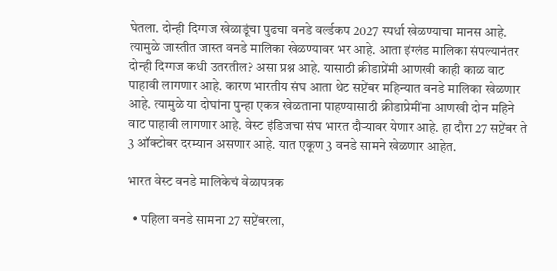घेतला. दोन्ही दिग्गज खेळाडूंचा पुढचा वनडे वर्ल्डकप 2027 स्पर्धा खेळण्याचा मानस आहे. त्यामुळे जास्तीत जास्त वनडे मालिका खेळण्यावर भर आहे. आता इंग्लंड मालिका संपल्यानंतर दोन्ही दिग्गज कधी उतरतील? असा प्रश्न आहे. यासाठी क्रीडाप्रेंमी आणखी काही काळ वाट पाहावी लागणार आहे. कारण भारतीय संघ आता थेट सप्टेंबर महिन्यात वनडे मालिका खेळणार आहे. त्यामुळे या दोघांना पुन्हा एकत्र खेळताना पाहण्यासाठी क्रीडाप्रेमींना आणखी दोन महिने वाट पाहावी लागणार आहे. वेस्ट इंडिजचा संघ भारत दौऱ्यावर येणार आहे. हा दौरा 27 सप्टेंबर ते 3 ऑक्टोबर दरम्यान असणार आहे. यात एकूण 3 वनडे सामने खेळणार आहेत.

भारत वेस्ट वनडे मालिकेचं वेळापत्रक

  • पहिला वनडे सामना 27 सप्टेंबरला,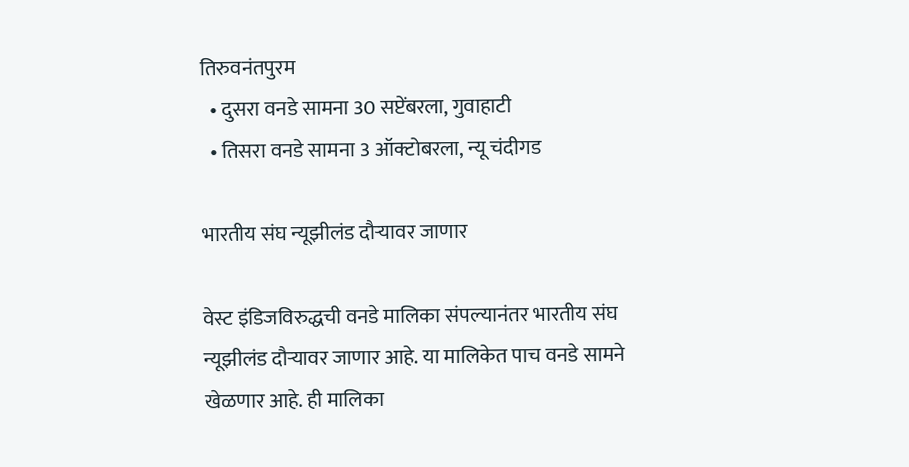तिरुवनंतपुरम
  • दुसरा वनडे सामना 30 सप्टेंबरला, गुवाहाटी
  • तिसरा वनडे सामना 3 ऑक्टोबरला, न्यू चंदीगड

भारतीय संघ न्यूझीलंड दौऱ्यावर जाणार

वेस्ट इंडिजविरुद्धची वनडे मालिका संपल्यानंतर भारतीय संघ न्यूझीलंड दौऱ्यावर जाणार आहे. या मालिकेत पाच वनडे सामने खेळणार आहे. ही मालिका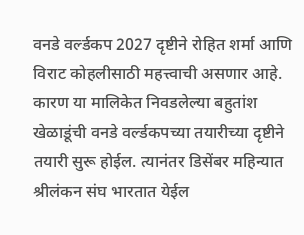वनडे वर्ल्डकप 2027 दृष्टीने रोहित शर्मा आणि विराट कोहलीसाठी महत्त्वाची असणार आहे. कारण या मालिकेत निवडलेल्या बहुतांश खेळाडूंची वनडे वर्ल्डकपच्या तयारीच्या दृष्टीने तयारी सुरू होईल. त्यानंतर डिसेंबर महिन्यात श्रीलंकन संघ भारतात येईल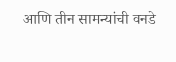आणि तीन सामन्यांची वनडे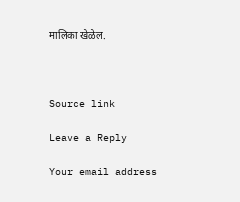मालिका खेळेल.



Source link

Leave a Reply

Your email address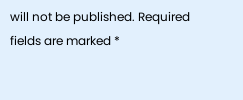will not be published. Required fields are marked *